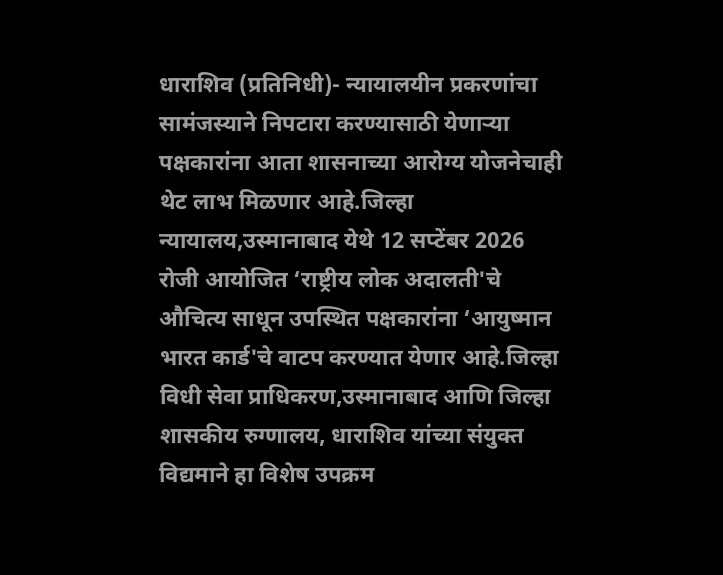धाराशिव (प्रतिनिधी)- न्यायालयीन प्रकरणांचा सामंजस्याने निपटारा करण्यासाठी येणाऱ्या पक्षकारांना आता शासनाच्या आरोग्य योजनेचाही थेट लाभ मिळणार आहे.जिल्हा न्यायालय,उस्मानाबाद येथे 12 सप्टेंबर 2026 रोजी आयोजित ‘राष्ट्रीय लोक अदालती'चे औचित्य साधून उपस्थित पक्षकारांना ‘आयुष्मान भारत कार्ड'चे वाटप करण्यात येणार आहे.जिल्हा विधी सेवा प्राधिकरण,उस्मानाबाद आणि जिल्हा शासकीय रुग्णालय, धाराशिव यांच्या संयुक्त विद्यमाने हा विशेष उपक्रम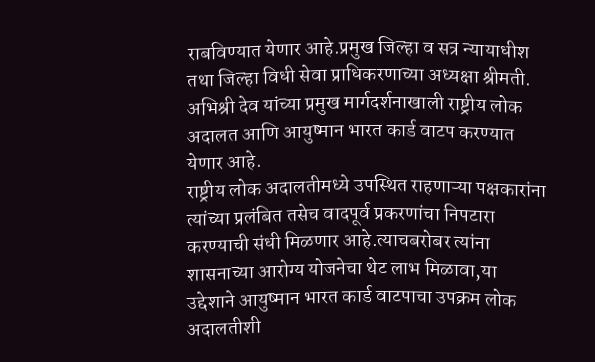राबविण्यात येणार आहे.प्रमुख जिल्हा व सत्र न्यायाधीश तथा जिल्हा विधी सेवा प्राधिकरणाच्या अध्यक्षा श्रीमती. अभिश्री देव यांच्या प्रमुख मार्गदर्शनाखाली राष्ट्रीय लोक अदालत आणि आयुष्मान भारत कार्ड वाटप करण्यात येणार आहे.
राष्ट्रीय लोक अदालतीमध्ये उपस्थित राहणाऱ्या पक्षकारांना त्यांच्या प्रलंबित तसेच वादपूर्व प्रकरणांचा निपटारा करण्याची संधी मिळणार आहे.त्याचबरोबर त्यांना शासनाच्या आरोग्य योजनेचा थेट लाभ मिळावा,या उद्देशाने आयुष्मान भारत कार्ड वाटपाचा उपक्रम लोक अदालतीशी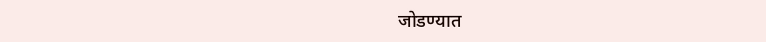जोडण्यात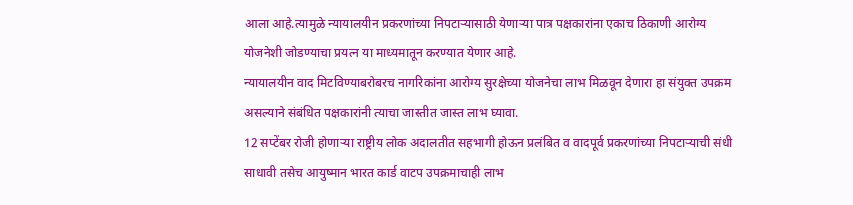आला आहे.त्यामुळे न्यायालयीन प्रकरणांच्या निपटाऱ्यासाठी येणाऱ्या पात्र पक्षकारांना एकाच ठिकाणी आरोग्य योजनेशी जोडण्याचा प्रयत्न या माध्यमातून करण्यात येणार आहे.
न्यायालयीन वाद मिटविण्याबरोबरच नागरिकांना आरोग्य सुरक्षेच्या योजनेचा लाभ मिळवून देणारा हा संयुक्त उपक्रम असल्याने संबंधित पक्षकारांनी त्याचा जास्तीत जास्त लाभ घ्यावा.
12 सप्टेंबर रोजी होणाऱ्या राष्ट्रीय लोक अदालतीत सहभागी होऊन प्रलंबित व वादपूर्व प्रकरणांच्या निपटाऱ्याची संधी साधावी तसेच आयुष्मान भारत कार्ड वाटप उपक्रमाचाही लाभ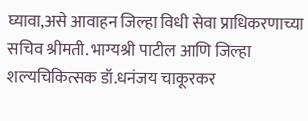घ्यावा,असे आवाहन जिल्हा विधी सेवा प्राधिकरणाच्या सचिव श्रीमती. भाग्यश्री पाटील आणि जिल्हा शल्यचिकित्सक डॉ.धनंजय चाकूरकर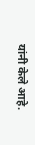यांनी केले आहे.